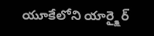యూకేలోని యార్క్షైర్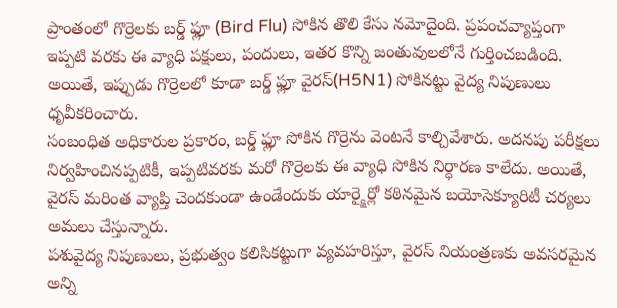ప్రాంతంలో గొర్రెలకు బర్డ్ ఫ్లూ (Bird Flu) సోకిన తొలి కేసు నమోదైంది. ప్రపంచవ్యాప్తంగా ఇప్పటి వరకు ఈ వ్యాధి పక్షులు, పందులు, ఇతర కొన్ని జంతువులలోనే గుర్తించబడింది. అయితే, ఇప్పుడు గొర్రెలలో కూడా బర్డ్ ఫ్లూ వైరస్(H5N1) సోకినట్టు వైద్య నిపుణులు ధృవీకరించారు.
సంబంధిత అధికారుల ప్రకారం, బర్డ్ ఫ్లూ సోకిన గొర్రెను వెంటనే కాల్చివేశారు. అదనపు పరీక్షలు నిర్వహించినప్పటికీ, ఇప్పటివరకు మరో గొర్రెలకు ఈ వ్యాధి సోకిన నిర్ధారణ కాలేదు. అయితే, వైరస్ మరింత వ్యాప్తి చెందకుండా ఉండేందుకు యార్క్షైర్లో కఠినమైన బయోసెక్యూరిటీ చర్యలు అమలు చేస్తున్నారు.
పశువైద్య నిపుణులు, ప్రభుత్వం కలిసికట్టుగా వ్యవహరిస్తూ, వైరస్ నియంత్రణకు అవసరమైన అన్ని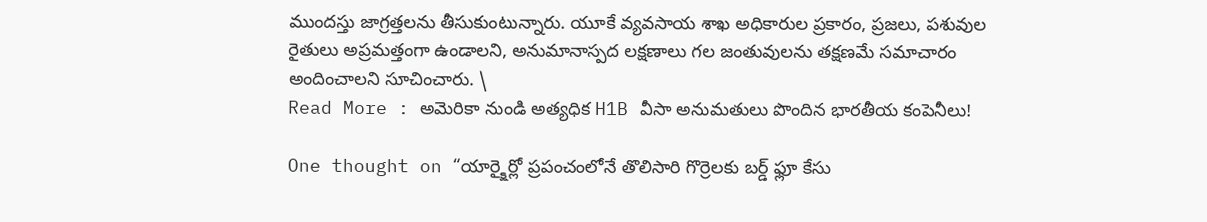ముందస్తు జాగ్రత్తలను తీసుకుంటున్నారు. యూకే వ్యవసాయ శాఖ అధికారుల ప్రకారం, ప్రజలు, పశువుల రైతులు అప్రమత్తంగా ఉండాలని, అనుమానాస్పద లక్షణాలు గల జంతువులను తక్షణమే సమాచారం అందించాలని సూచించారు. \
Read More : అమెరికా నుండి అత్యధిక H1B వీసా అనుమతులు పొందిన భారతీయ కంపెనీలు!

One thought on “యార్క్షైర్లో ప్రపంచంలోనే తొలిసారి గొర్రెలకు బర్డ్ ఫ్లూ కేసు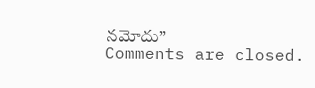నమోదు”
Comments are closed.